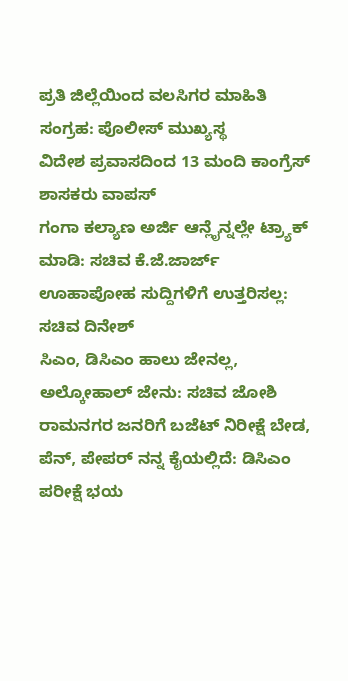ಪ್ರತಿ ಜಿಲ್ಲೆಯಿಂದ ವಲಸಿಗರ ಮಾಹಿತಿ ಸಂಗ್ರಹ: ಪೊಲೀಸ್ ಮುಖ್ಯಸ್ಥ
ವಿದೇಶ ಪ್ರವಾಸದಿಂದ 13 ಮಂದಿ ಕಾಂಗ್ರೆಸ್ ಶಾಸಕರು ವಾಪಸ್
ಗಂಗಾ ಕಲ್ಯಾಣ ಅರ್ಜಿ ಆನ್ಲೈನ್ನಲ್ಲೇ ಟ್ರ್ಯಾಕ್ ಮಾಡಿ: ಸಚಿವ ಕೆ.ಜೆ.ಜಾರ್ಜ್
ಊಹಾಪೋಹ ಸುದ್ದಿಗಳಿಗೆ ಉತ್ತರಿಸಲ್ಲ: ಸಚಿವ ದಿನೇಶ್
ಸಿಎಂ, ಡಿಸಿಎಂ ಹಾಲು ಜೇನಲ್ಲ, ಅಲ್ಕೋಹಾಲ್ ಜೇನು: ಸಚಿವ ಜೋಶಿ
ರಾಮನಗರ ಜನರಿಗೆ ಬಜೆಟ್ ನಿರೀಕ್ಷೆ ಬೇಡ, ಪೆನ್, ಪೇಪರ್ ನನ್ನ ಕೈಯಲ್ಲಿದೆ: ಡಿಸಿಎಂ
ಪರೀಕ್ಷೆ ಭಯ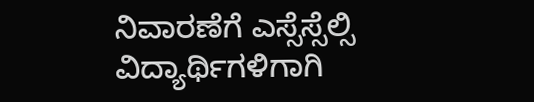ನಿವಾರಣೆಗೆ ಎಸ್ಸೆಸ್ಸೆಲ್ಸಿ ವಿದ್ಯಾರ್ಥಿಗಳಿಗಾಗಿ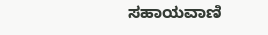ಸಹಾಯವಾಣಿ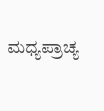ಮಧ್ಯಪ್ರಾಚ್ಯ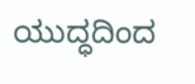ಯುದ್ಧದಿಂದ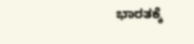ಭಾರತಕ್ಕೆ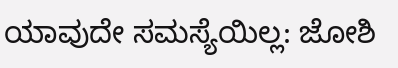ಯಾವುದೇ ಸಮಸ್ಯೆಯಿಲ್ಲ: ಜೋಶಿ